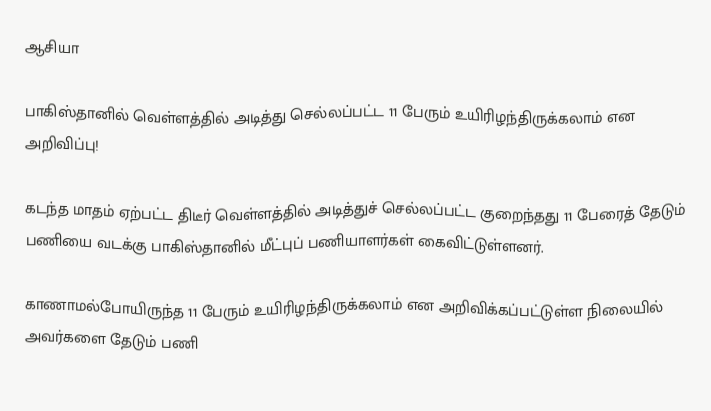ஆசியா

பாகிஸ்தானில் வெள்ளத்தில் அடித்து செல்லப்பட்ட 11 பேரும் உயிரிழந்திருக்கலாம் என அறிவிப்பு!

கடந்த மாதம் ஏற்பட்ட திடீர் வெள்ளத்தில் அடித்துச் செல்லப்பட்ட குறைந்தது 11 பேரைத் தேடும் பணியை வடக்கு பாகிஸ்தானில் மீட்புப் பணியாளர்கள் கைவிட்டுள்ளனர்.

காணாமல்போயிருந்த 11 பேரும் உயிரிழந்திருக்கலாம் என அறிவிக்கப்பட்டுள்ள நிலையில் அவர்களை தேடும் பணி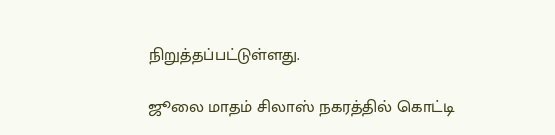நிறுத்தப்பட்டுள்ளது.

ஜூலை மாதம் சிலாஸ் நகரத்தில் கொட்டி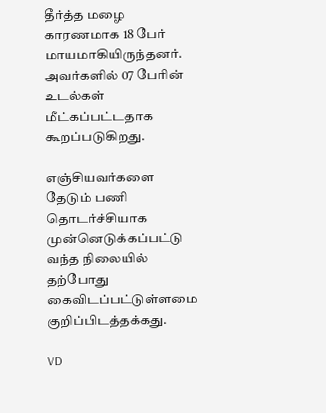தீர்த்த மழை காரணமாக 18 பேர்  மாயமாகியிருந்தனர். அவர்களில் 07 பேரின் உடல்கள் மீட்கப்பட்டதாக கூறப்படுகிறது.

எஞ்சியவர்களை தேடும் பணி தொடர்ச்சியாக முன்னெடுக்கப்பட்டு வந்த நிலையில் தற்போது கைவிடப்பட்டுள்ளமை குறிப்பிடத்தக்கது.

VD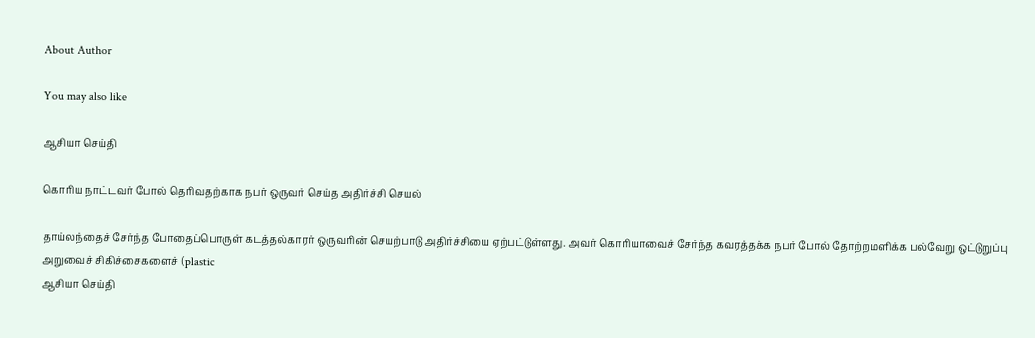About Author

You may also like

ஆசியா செய்தி

கொரிய நாட்டவர் போல் தெரிவதற்காக நபர் ஒருவர் செய்த அதிர்ச்சி செயல்

தாய்லந்தைச் சேர்ந்த போதைப்பொருள் கடத்தல்காரர் ஒருவரின் செயற்பாடு அதிர்ச்சியை ஏற்பட்டுள்ளது. அவர் கொரியாவைச் சேர்ந்த கவரத்தக்க நபர் போல் தோற்றமளிக்க பல்வேறு ஒட்டுறுப்பு அறுவைச் சிகிச்சைகளைச் (plastic
ஆசியா செய்தி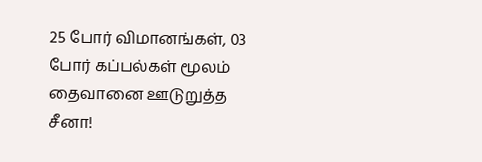25 போர் விமானங்கள், 03 போர் கப்பல்கள் மூலம் தைவானை ஊடுறுத்த சீனா!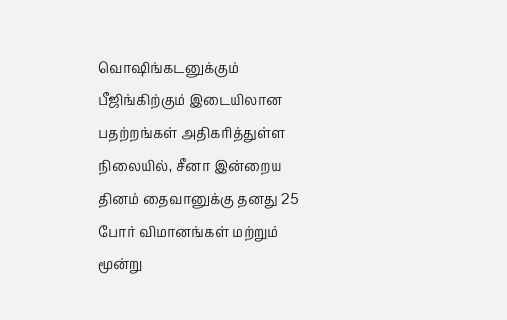வொஷிங்கடனுக்கும் பீஜிங்கிற்கும் இடையிலான பதற்றங்கள் அதிகரித்துள்ள நிலையில், சீனா இன்றைய தினம் தைவானுக்கு தனது 25 போர் விமானங்கள் மற்றும் மூன்று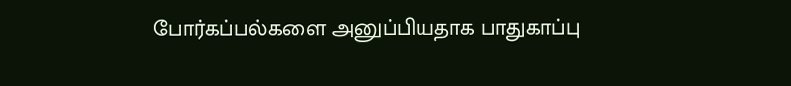போர்கப்பல்களை அனுப்பியதாக பாதுகாப்பு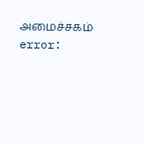அமைச்சகம்
error: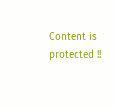Content is protected !!